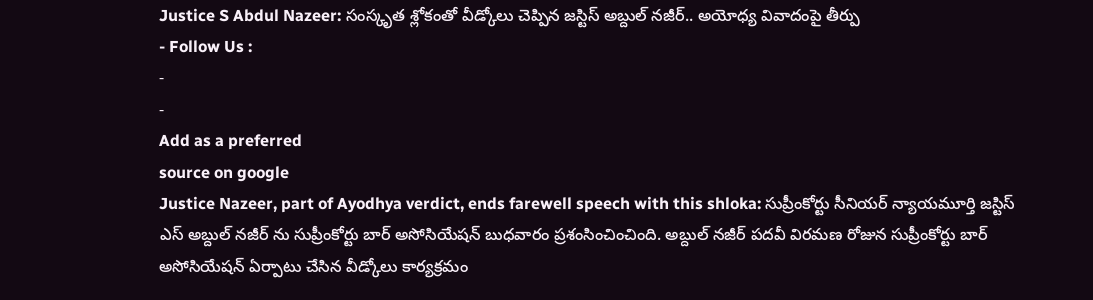Justice S Abdul Nazeer: సంస్కృత శ్లోకంతో వీడ్కోలు చెప్పిన జస్టిస్ అబ్దుల్ నజీర్.. అయోధ్య వివాదంపై తీర్పు
- Follow Us :
-
-
Add as a preferred
source on google
Justice Nazeer, part of Ayodhya verdict, ends farewell speech with this shloka: సుప్రీంకోర్టు సీనియర్ న్యాయమూర్తి జస్టిస్ ఎస్ అబ్దుల్ నజీర్ ను సుప్రీంకోర్టు బార్ అసోసియేషన్ బుధవారం ప్రశంసించించింది. అబ్దుల్ నజీర్ పదవీ విరమణ రోజున సుప్రీంకోర్టు బార్ అసోసియేషన్ ఏర్పాటు చేసిన వీడ్కోలు కార్యక్రమం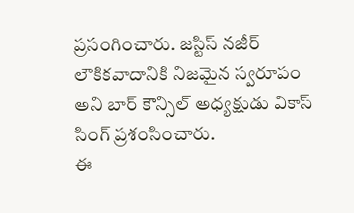ప్రసంగించారు. జస్టిస్ నజీర్ లౌకికవాదానికి నిజమైన స్వరూపం అని బార్ కౌన్సిల్ అధ్యక్షుడు వికాస్ సింగ్ ప్రశంసించారు.
ఈ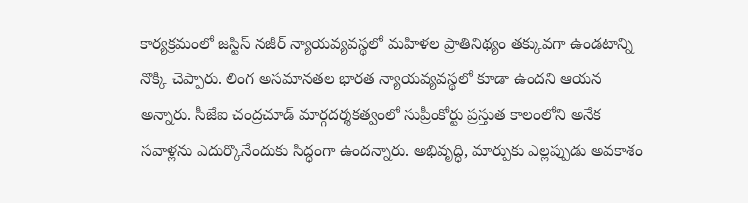కార్యక్రమంలో జస్టిస్ నజీర్ న్యాయవ్యవస్థలో మహిళల ప్రాతినిథ్యం తక్కువగా ఉండటాన్ని నొక్కి చెప్పారు. లింగ అసమానతల భారత న్యాయవ్యవస్థలో కూడా ఉందని ఆయన అన్నారు. సీజేఐ చంద్రచూడ్ మార్గదర్శకత్వంలో సుప్రీంకోర్టు ప్రస్తుత కాలంలోని అనేక సవాళ్లను ఎదుర్కొనేందుకు సిద్ధంగా ఉందన్నారు. అభివృద్ధి, మార్పుకు ఎల్లప్పుడు అవకాశం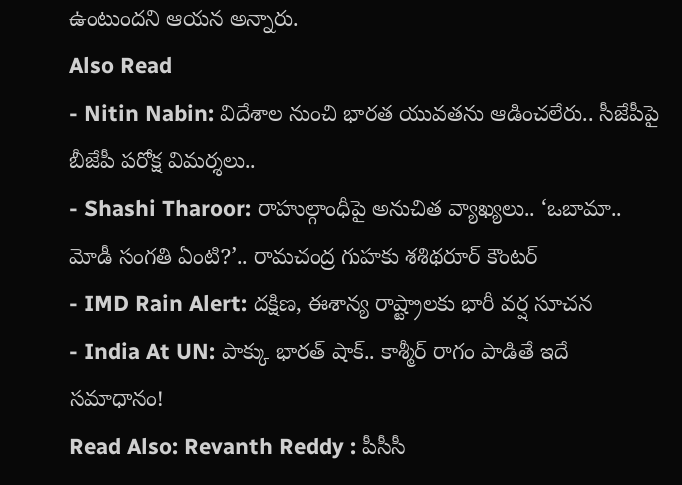ఉంటుందని ఆయన అన్నారు.
Also Read
- Nitin Nabin: విదేశాల నుంచి భారత యువతను ఆడించలేరు.. సీజేపీపై బీజేపీ పరోక్ష విమర్శలు..
- Shashi Tharoor: రాహుల్గాంధీపై అనుచిత వ్యాఖ్యలు.. ‘ఒబామా.. మోడీ సంగతి ఏంటి?’.. రామచంద్ర గుహకు శశిథరూర్ కౌంటర్
- IMD Rain Alert: దక్షిణ, ఈశాన్య రాష్ట్రాలకు భారీ వర్ష సూచన
- India At UN: పాక్కు భారత్ షాక్.. కాశ్మీర్ రాగం పాడితే ఇదే సమాధానం!
Read Also: Revanth Reddy : పీసీసీ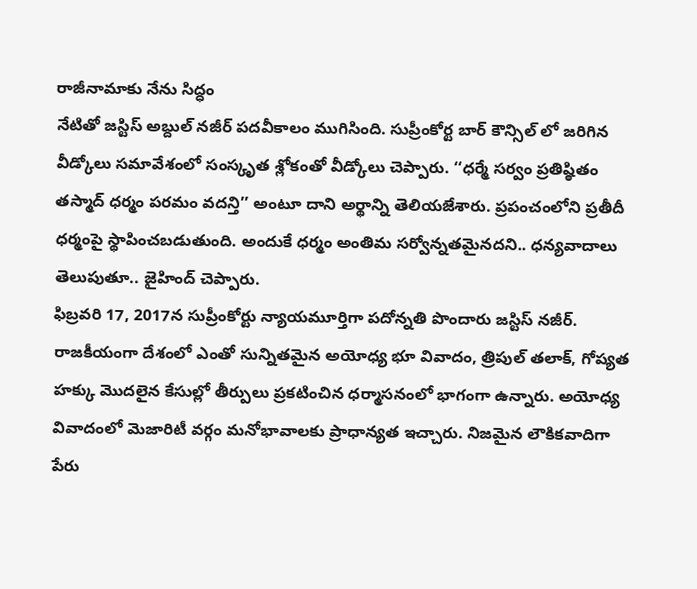రాజీనామాకు నేను సిద్ధం
నేటితో జస్టిస్ అబ్దుల్ నజీర్ పదవీకాలం ముగిసింది. సుప్రీంకోర్ట బార్ కౌన్సిల్ లో జరిగిన వీడ్కోలు సమావేశంలో సంస్కృత శ్లోకంతో వీడ్కోలు చెప్పారు. ‘‘ధర్మే సర్వం ప్రతిష్ఠితం తస్మాద్ ధర్మం పరమం వదన్తి’’ అంటూ దాని అర్థాన్ని తెలియజేశారు. ప్రపంచంలోని ప్రతీదీ ధర్మంపై స్థాపించబడుతుంది. అందుకే ధర్మం అంతిమ సర్వోన్నతమైనదని.. ధన్యవాదాలు తెలుపుతూ.. జైహింద్ చెప్పారు.
ఫిబ్రవరి 17, 2017న సుప్రీంకోర్టు న్యాయమూర్తిగా పదోన్నతి పొందారు జస్టిస్ నజీర్. రాజకీయంగా దేశంలో ఎంతో సున్నితమైన అయోధ్య భూ వివాదం, త్రిపుల్ తలాక్, గోప్యత హక్కు మొదలైన కేసుల్లో తీర్పులు ప్రకటించిన ధర్మాసనంలో భాగంగా ఉన్నారు. అయోధ్య వివాదంలో మెజారిటీ వర్గం మనోభావాలకు ప్రాధాన్యత ఇచ్చారు. నిజమైన లౌకికవాదిగా పేరు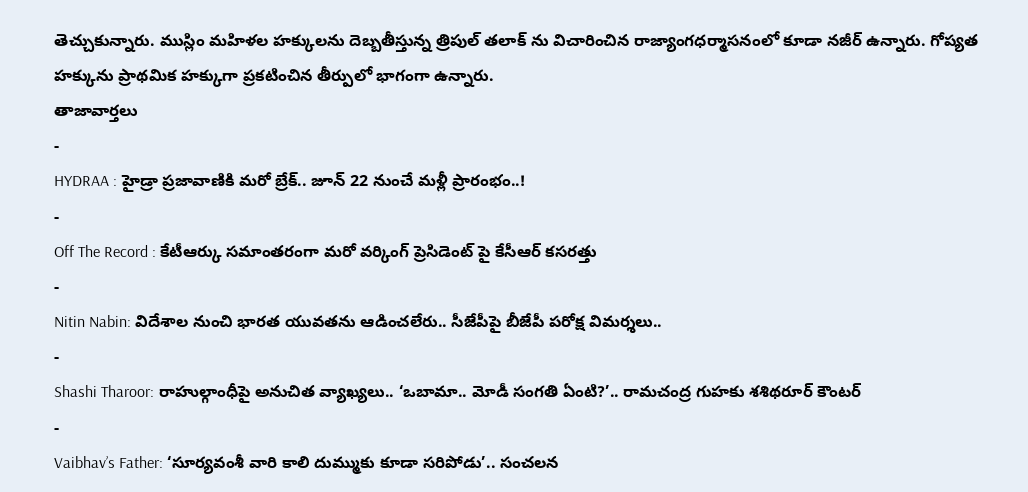తెచ్చుకున్నారు. ముస్లిం మహిళల హక్కులను దెబ్బతీస్తున్న త్రిపుల్ తలాక్ ను విచారించిన రాజ్యాంగధర్మాసనంలో కూడా నజీర్ ఉన్నారు. గోప్యత హక్కును ప్రాథమిక హక్కుగా ప్రకటించిన తీర్పులో భాగంగా ఉన్నారు.
తాజావార్తలు
-
HYDRAA : హైడ్రా ప్రజావాణికి మరో బ్రేక్.. జూన్ 22 నుంచే మళ్లీ ప్రారంభం..!
-
Off The Record : కేటీఆర్కు సమాంతరంగా మరో వర్కింగ్ ప్రెసిడెంట్ పై కేసీఆర్ కసరత్తు
-
Nitin Nabin: విదేశాల నుంచి భారత యువతను ఆడించలేరు.. సీజేపీపై బీజేపీ పరోక్ష విమర్శలు..
-
Shashi Tharoor: రాహుల్గాంధీపై అనుచిత వ్యాఖ్యలు.. ‘ఒబామా.. మోడీ సంగతి ఏంటి?’.. రామచంద్ర గుహకు శశిథరూర్ కౌంటర్
-
Vaibhav’s Father: ‘సూర్యవంశీ వారి కాలి దుమ్ముకు కూడా సరిపోడు’.. సంచలన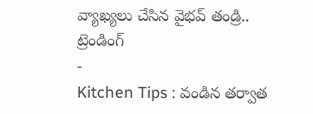వ్యాఖ్యలు చేసిన వైభవ్ తండ్రి..
ట్రెండింగ్
-
Kitchen Tips : వండిన తర్వాత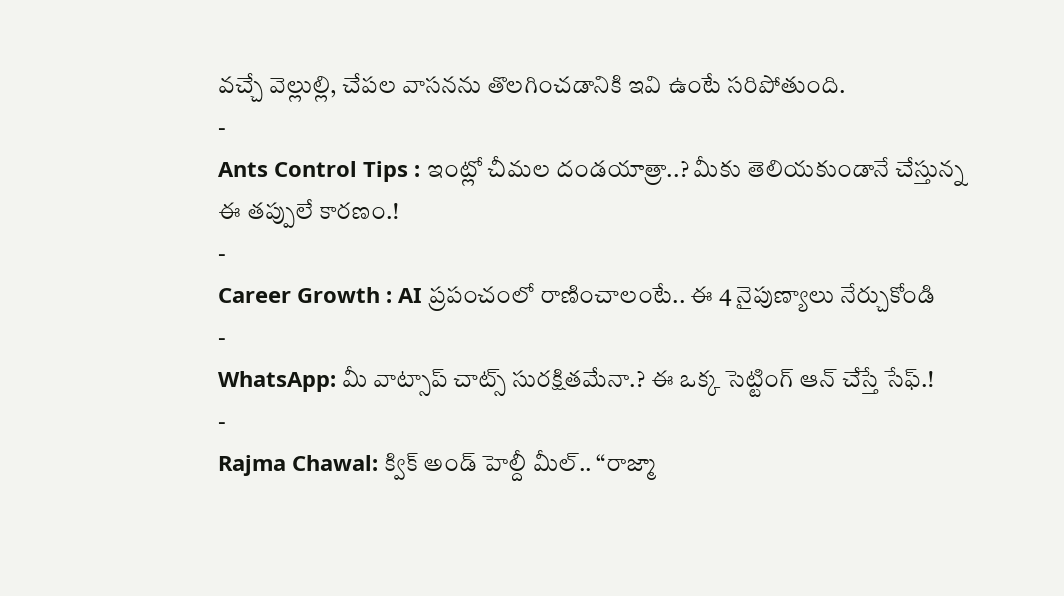వచ్చే వెల్లుల్లి, చేపల వాసనను తొలగించడానికి ఇవి ఉంటే సరిపోతుంది.
-
Ants Control Tips : ఇంట్లో చీమల దండయాత్రా..? మీకు తెలియకుండానే చేస్తున్న ఈ తప్పులే కారణం.!
-
Career Growth : AI ప్రపంచంలో రాణించాలంటే.. ఈ 4 నైపుణ్యాలు నేర్చుకోండి
-
WhatsApp: మీ వాట్సాప్ చాట్స్ సురక్షితమేనా.? ఈ ఒక్క సెట్టింగ్ ఆన్ చేస్తే సేఫ్.!
-
Rajma Chawal: క్విక్ అండ్ హెల్దీ మీల్.. “రాజ్మా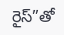రైస్”తో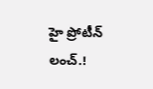హై ప్రోటీన్ లంచ్.!